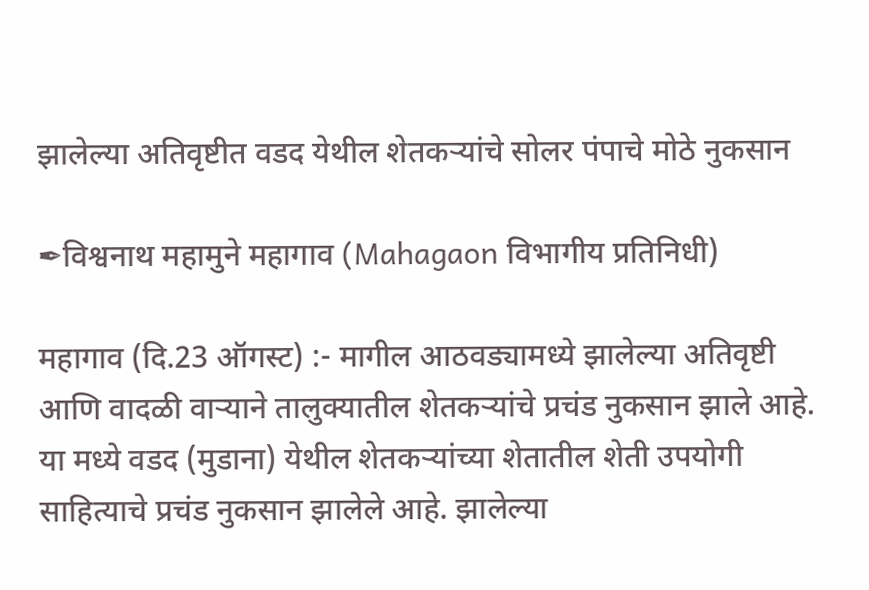झालेल्या अतिवृष्टीत वडद येथील शेतकऱ्यांचे सोलर पंपाचे मोठे नुकसान

✒विश्वनाथ महामुने महागाव (Mahagaon विभागीय प्रतिनिधी)

महागाव (दि.23 ऑगस्ट) :- मागील आठवड्यामध्ये झालेल्या अतिवृष्टी आणि वादळी वाऱ्याने तालुक्यातील शेतकऱ्यांचे प्रचंड नुकसान झाले आहे. या मध्ये वडद (मुडाना) येथील शेतकऱ्यांच्या शेतातील शेती उपयोगी साहित्याचे प्रचंड नुकसान झालेले आहे. झालेल्या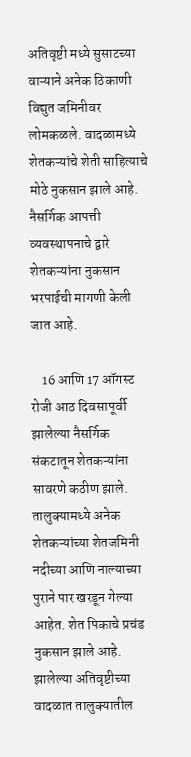अतिवृष्टी मध्ये सुसाटच्या वाऱ्याने अनेक ठिकाणी विद्युत जमिनीवर लोमकळले. वादळामध्ये शेतकऱ्यांचे शेती साहित्याचे मोठे नुकसान झाले आहे. नैसर्गिक आपत्ती व्यवस्थापनाचे द्वारे शेतकऱ्यांना नुकसान भरपाईची मागणी केली जात आहे.

    16 आणि 17 ऑगस्ट रोजी आठ दिवसापूर्वी झालेल्या नैसर्गिक संकटातून शेतकऱ्यांना सावरणे कठीण झाले. तालुक्यामध्ये अनेक शेतकऱ्यांच्या शेतजमिनी नदीच्या आणि नाल्याच्या पुराने पार खरडून गेल्या आहेत. शेत पिकाचे प्रचंड नुकसान झाले आहे. झालेल्या अतिवृष्टीच्या वादळात तालुक्यातील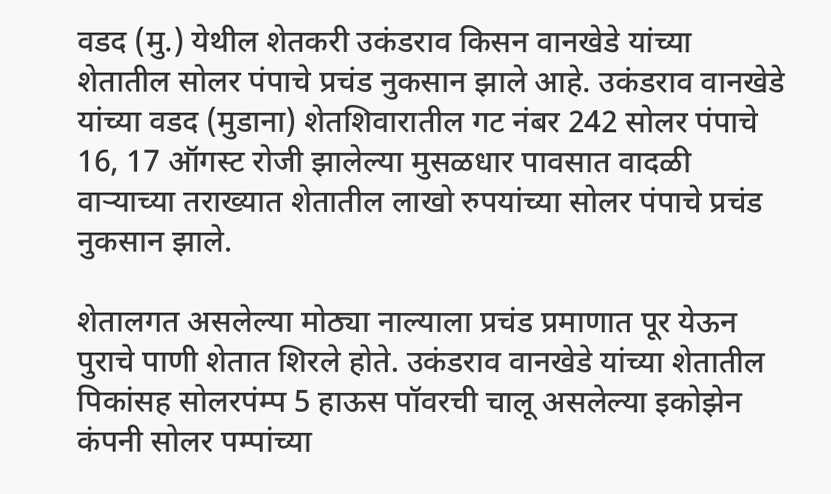वडद (मु.) येथील शेतकरी उकंडराव किसन वानखेडे यांच्या शेतातील सोलर पंपाचे प्रचंड नुकसान झाले आहे. उकंडराव वानखेडे यांच्या वडद (मुडाना) शेतशिवारातील गट नंबर 242 सोलर पंपाचे 16, 17 ऑगस्ट रोजी झालेल्या मुसळधार पावसात वादळी वाऱ्याच्या तराख्यात शेतातील लाखो रुपयांच्या सोलर पंपाचे प्रचंड नुकसान झाले.

शेतालगत असलेल्या मोठ्या नाल्याला प्रचंड प्रमाणात पूर येऊन पुराचे पाणी शेतात शिरले होते. उकंडराव वानखेडे यांच्या शेतातील पिकांसह सोलरपंम्प 5 हाऊस पॉवरची चालू असलेल्या इकोझेन कंपनी सोलर पम्पांच्या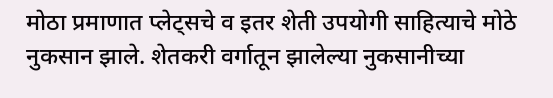मोठा प्रमाणात प्लेट्सचे व इतर शेती उपयोगी साहित्याचे मोठे नुकसान झाले. शेतकरी वर्गातून झालेल्या नुकसानीच्या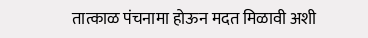तात्काळ पंचनामा होऊन मदत मिळावी अशी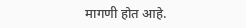मागणी होत आहे.